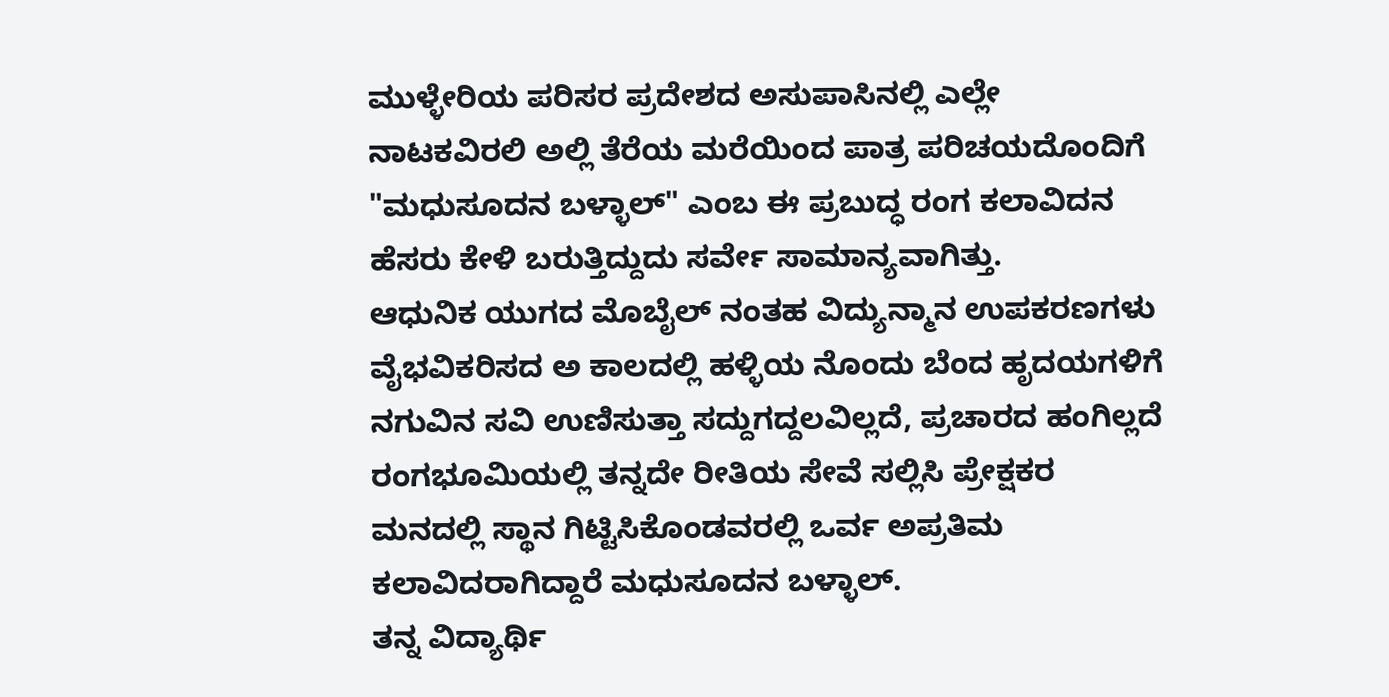ಮುಳ್ಳೇರಿಯ ಪರಿಸರ ಪ್ರದೇಶದ ಅಸುಪಾಸಿನಲ್ಲಿ ಎಲ್ಲೇ ನಾಟಕವಿರಲಿ ಅಲ್ಲಿ ತೆರೆಯ ಮರೆಯಿಂದ ಪಾತ್ರ ಪರಿಚಯದೊಂದಿಗೆ "ಮಧುಸೂದನ ಬಳ್ಳಾಲ್" ಎಂಬ ಈ ಪ್ರಬುದ್ಧ ರಂಗ ಕಲಾವಿದನ ಹೆಸರು ಕೇಳಿ ಬರುತ್ತಿದ್ದುದು ಸರ್ವೇ ಸಾಮಾನ್ಯವಾಗಿತ್ತು.
ಆಧುನಿಕ ಯುಗದ ಮೊಬೈಲ್ ನಂತಹ ವಿದ್ಯುನ್ಮಾನ ಉಪಕರಣಗಳು ವೈಭವಿಕರಿಸದ ಅ ಕಾಲದಲ್ಲಿ ಹಳ್ಳಿಯ ನೊಂದು ಬೆಂದ ಹೃದಯಗಳಿಗೆ ನಗುವಿನ ಸವಿ ಉಣಿಸುತ್ತಾ ಸದ್ದುಗದ್ದಲವಿಲ್ಲದೆ, ಪ್ರಚಾರದ ಹಂಗಿಲ್ಲದೆ ರಂಗಭೂಮಿಯಲ್ಲಿ ತನ್ನದೇ ರೀತಿಯ ಸೇವೆ ಸಲ್ಲಿಸಿ ಪ್ರೇಕ್ಷಕರ ಮನದಲ್ಲಿ ಸ್ಥಾನ ಗಿಟ್ಟಿಸಿಕೊಂಡವರಲ್ಲಿ ಒರ್ವ ಅಪ್ರತಿಮ ಕಲಾವಿದರಾಗಿದ್ದಾರೆ ಮಧುಸೂದನ ಬಳ್ಳಾಲ್.
ತನ್ನ ವಿದ್ಯಾರ್ಥಿ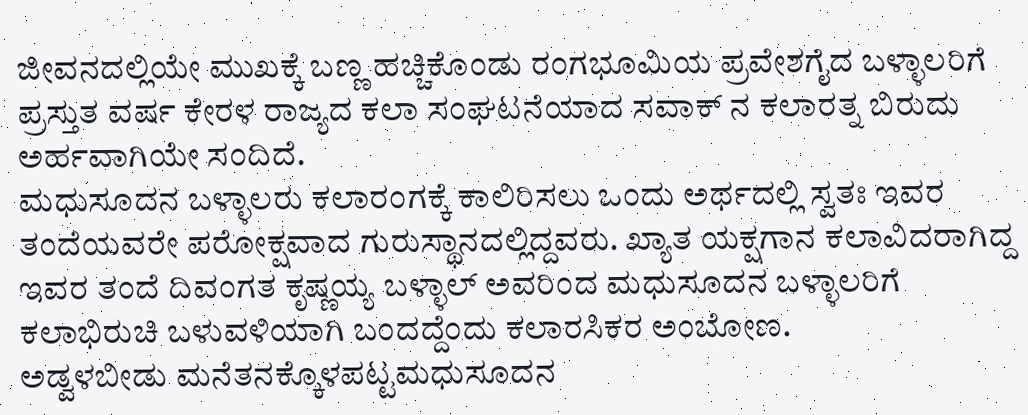ಜೀವನದಲ್ಲಿಯೇ ಮುಖಕ್ಕೆ ಬಣ್ಣ ಹಚ್ಚಿಕೊಂಡು ರಂಗಭೂಮಿಯ ಪ್ರವೇಶಗೈದ ಬಳ್ಳಾಲರಿಗೆ ಪ್ರಸ್ತುತ ವರ್ಷ ಕೇರಳ ರಾಜ್ಯದ ಕಲಾ ಸಂಘಟನೆಯಾದ ಸವಾಕ್ ನ ಕಲಾರತ್ನ ಬಿರುದು ಅರ್ಹವಾಗಿಯೇ ಸಂದಿದೆ.
ಮಧುಸೂದನ ಬಳ್ಳಾಲರು ಕಲಾರಂಗಕ್ಕೆ ಕಾಲಿರಿಸಲು ಒಂದು ಅರ್ಥದಲ್ಲಿ ಸ್ವತಃ ಇವರ ತಂದೆಯವರೇ ಪರೋಕ್ಷವಾದ ಗುರುಸ್ಥಾನದಲ್ಲಿದ್ದವರು. ಖ್ಯಾತ ಯಕ್ಷಗಾನ ಕಲಾವಿದರಾಗಿದ್ದ ಇವರ ತಂದೆ ದಿವಂಗತ ಕೃಷ್ಣಯ್ಯ ಬಳ್ಳಾಲ್ ಅವರಿಂದ ಮಧುಸೂದನ ಬಳ್ಳಾಲರಿಗೆ ಕಲಾಭಿರುಚಿ ಬಳುವಳಿಯಾಗಿ ಬಂದದ್ದೆಂದು ಕಲಾರಸಿಕರ ಅಂಬೋಣ.
ಅಡ್ವಳಬೀಡು ಮನೆತನಕ್ಕೊಳಪಟ್ಟಮಧುಸೂದನ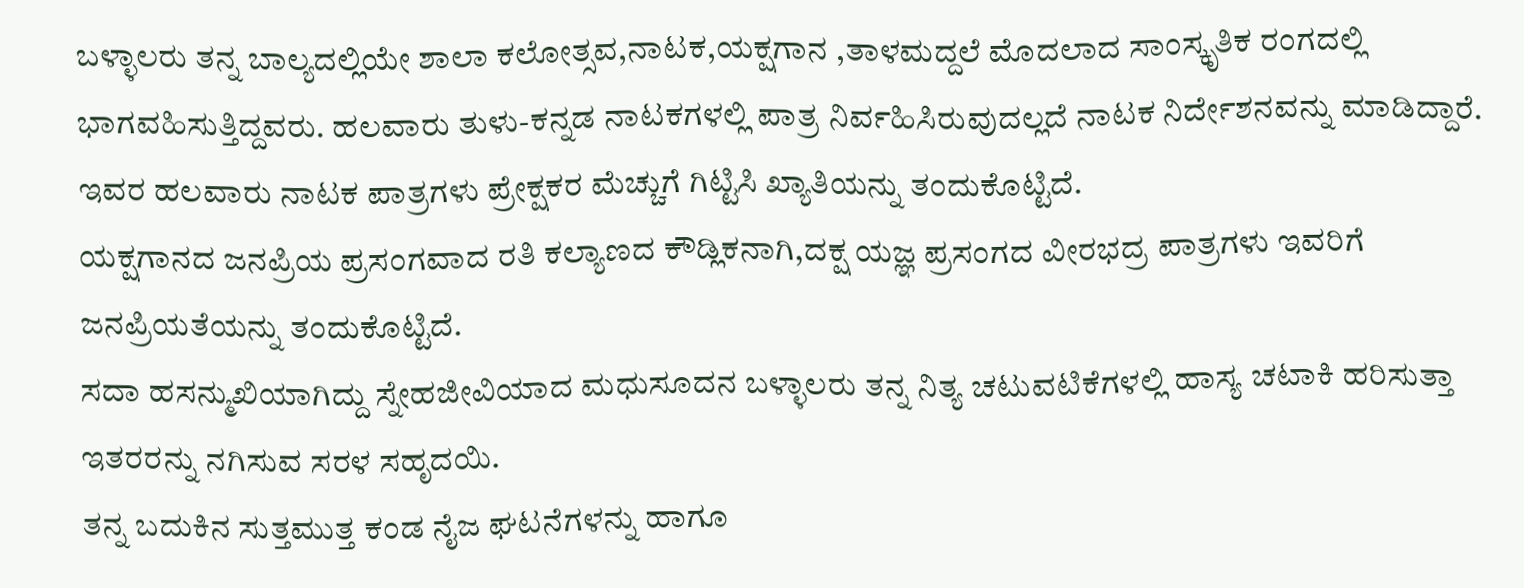ಬಳ್ಳಾಲರು ತನ್ನ ಬಾಲ್ಯದಲ್ಲಿಯೇ ಶಾಲಾ ಕಲೋತ್ಸವ,ನಾಟಕ,ಯಕ್ಷಗಾನ ,ತಾಳಮದ್ದಲೆ ಮೊದಲಾದ ಸಾಂಸ್ಕೃತಿಕ ರಂಗದಲ್ಲಿ ಭಾಗವಹಿಸುತ್ತಿದ್ದವರು. ಹಲವಾರು ತುಳು-ಕನ್ನಡ ನಾಟಕಗಳಲ್ಲಿ ಪಾತ್ರ ನಿರ್ವಹಿಸಿರುವುದಲ್ಲದೆ ನಾಟಕ ನಿರ್ದೇಶನವನ್ನು ಮಾಡಿದ್ದಾರೆ. ಇವರ ಹಲವಾರು ನಾಟಕ ಪಾತ್ರಗಳು ಪ್ರೇಕ್ಷಕರ ಮೆಚ್ಚುಗೆ ಗಿಟ್ಟಿಸಿ ಖ್ಯಾತಿಯನ್ನು ತಂದುಕೊಟ್ಟಿದೆ.
ಯಕ್ಷಗಾನದ ಜನಪ್ರಿಯ ಪ್ರಸಂಗವಾದ ರತಿ ಕಲ್ಯಾಣದ ಕೌಡ್ಲಿಕನಾಗಿ,ದಕ್ಷ ಯಜ್ಞ ಪ್ರಸಂಗದ ವೀರಭದ್ರ ಪಾತ್ರಗಳು ಇವರಿಗೆ ಜನಪ್ರಿಯತೆಯನ್ನು ತಂದುಕೊಟ್ಟಿದೆ.
ಸದಾ ಹಸನ್ಮುಖಿಯಾಗಿದ್ದು ಸ್ನೇಹಜೀವಿಯಾದ ಮಧುಸೂದನ ಬಳ್ಳಾಲರು ತನ್ನ ನಿತ್ಯ ಚಟುವಟಿಕೆಗಳಲ್ಲಿ ಹಾಸ್ಯ ಚಟಾಕಿ ಹರಿಸುತ್ತಾ ಇತರರನ್ನು ನಗಿಸುವ ಸರಳ ಸಹೃದಯಿ.
ತನ್ನ ಬದುಕಿನ ಸುತ್ತಮುತ್ತ ಕಂಡ ನೈಜ ಘಟನೆಗಳನ್ನು ಹಾಗೂ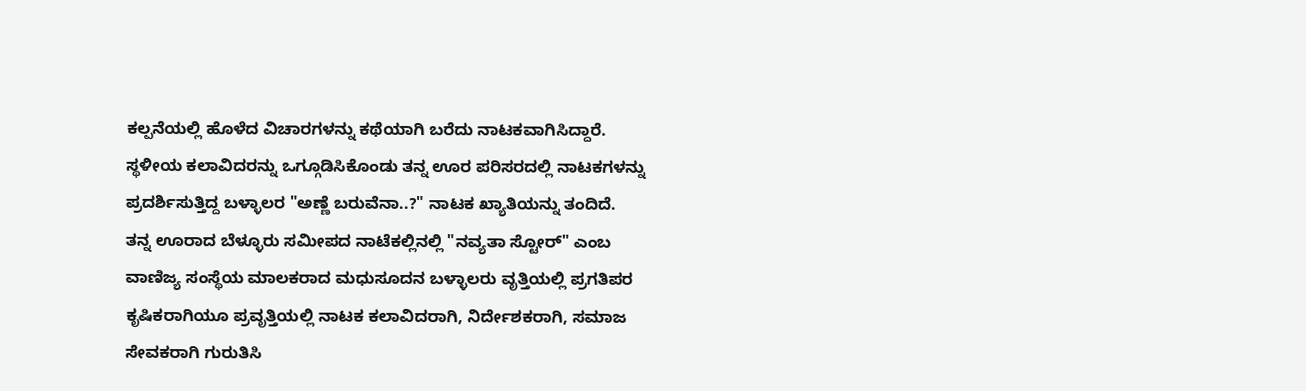ಕಲ್ಪನೆಯಲ್ಲಿ ಹೊಳೆದ ವಿಚಾರಗಳನ್ನು ಕಥೆಯಾಗಿ ಬರೆದು ನಾಟಕವಾಗಿಸಿದ್ದಾರೆ. ಸ್ಥಳೀಯ ಕಲಾವಿದರನ್ನು ಒಗ್ಗೂಡಿಸಿಕೊಂಡು ತನ್ನ ಊರ ಪರಿಸರದಲ್ಲಿ ನಾಟಕಗಳನ್ನು ಪ್ರದರ್ಶಿಸುತ್ತಿದ್ದ ಬಳ್ಳಾಲರ "ಅಣ್ಣೆ ಬರುವೆನಾ..?" ನಾಟಕ ಖ್ಯಾತಿಯನ್ನು ತಂದಿದೆ.
ತನ್ನ ಊರಾದ ಬೆಳ್ಳೂರು ಸಮೀಪದ ನಾಟೆಕಲ್ಲಿನಲ್ಲಿ "ನವ್ಯತಾ ಸ್ಟೋರ್" ಎಂಬ ವಾಣಿಜ್ಯ ಸಂಸ್ಥೆಯ ಮಾಲಕರಾದ ಮಧುಸೂದನ ಬಳ್ಳಾಲರು ವೃತ್ತಿಯಲ್ಲಿ ಪ್ರಗತಿಪರ ಕೃಷಿಕರಾಗಿಯೂ ಪ್ರವೃತ್ತಿಯಲ್ಲಿ ನಾಟಕ ಕಲಾವಿದರಾಗಿ, ನಿರ್ದೇಶಕರಾಗಿ, ಸಮಾಜ ಸೇವಕರಾಗಿ ಗುರುತಿಸಿ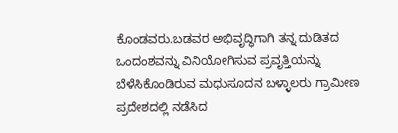ಕೊಂಡವರು.ಬಡವರ ಅಭಿವೃದ್ಧಿಗಾಗಿ ತನ್ನ ದುಡಿತದ ಒಂದಂಶವನ್ನು ವಿನಿಯೋಗಿಸುವ ಪ್ರವೃತ್ತಿಯನ್ನು ಬೆಳೆಸಿಕೊಂಡಿರುವ ಮಧುಸೂದನ ಬಳ್ಳಾಲರು ಗ್ರಾಮೀಣ ಪ್ರದೇಶದಲ್ಲಿ ನಡೆಸಿದ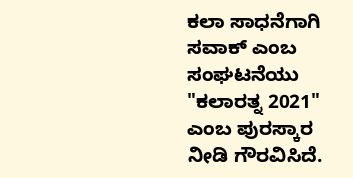ಕಲಾ ಸಾಧನೆಗಾಗಿ ಸವಾಕ್ ಎಂಬ ಸಂಘಟನೆಯು "ಕಲಾರತ್ನ 2021" ಎಂಬ ಪುರಸ್ಕಾರ ನೀಡಿ ಗೌರವಿಸಿದೆ.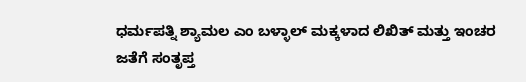ಧರ್ಮಪತ್ನಿ ಶ್ಯಾಮಲ ಎಂ ಬಳ್ಳಾಲ್ ಮಕ್ಕಳಾದ ಲಿಖಿತ್ ಮತ್ತು ಇಂಚರ ಜತೆಗೆ ಸಂತೃಪ್ತ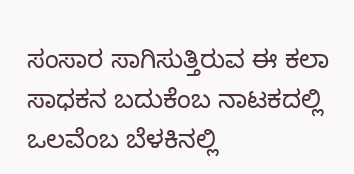ಸಂಸಾರ ಸಾಗಿಸುತ್ತಿರುವ ಈ ಕಲಾ ಸಾಧಕನ ಬದುಕೆಂಬ ನಾಟಕದಲ್ಲಿ ಒಲವೆಂಬ ಬೆಳಕಿನಲ್ಲಿ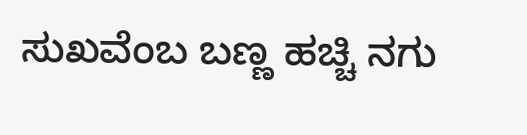ಸುಖವೆಂಬ ಬಣ್ಣ ಹಚ್ಚಿ ನಗು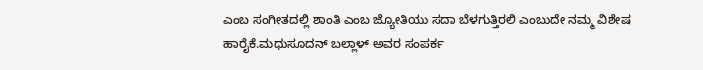ಎಂಬ ಸಂಗೀತದಲ್ಲಿ ಶಾಂತಿ ಎಂಬ ಜ್ಯೋತಿಯು ಸದಾ ಬೆಳಗುತ್ತಿರಲಿ ಎಂಬುದೇ ನಮ್ಮ ವಿಶೇಷ ಹಾರೈಕೆ.ಮಧುಸೂದನ್ ಬಲ್ಲಾಳ್ ಅವರ ಸಂಪರ್ಕ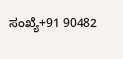ಸಂಖ್ಯೆ+91 90482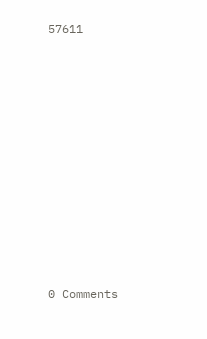57611












0 Comments